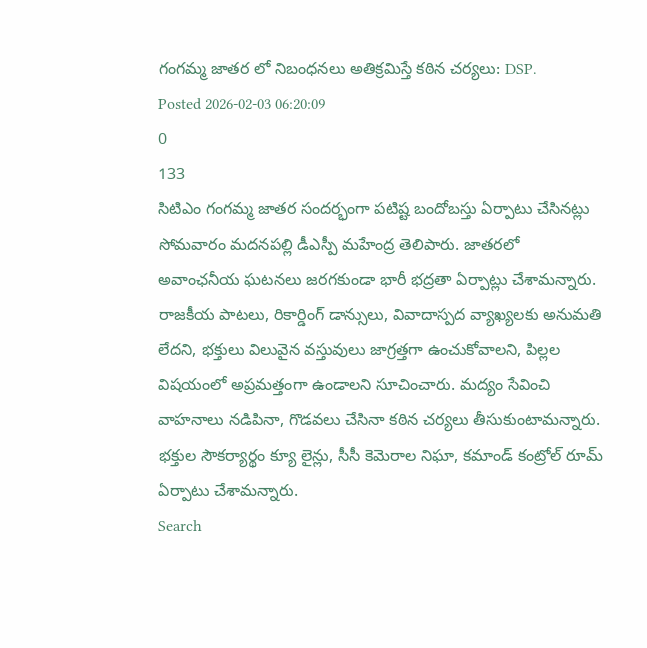గంగమ్మ జాతర లో నిబంధనలు అతిక్రమిస్తే కఠిన చర్యలు: DSP.
Posted 2026-02-03 06:20:09
0
133
సిటిఎం గంగమ్మ జాతర సందర్భంగా పటిష్ట బందోబస్తు ఏర్పాటు చేసినట్లు సోమవారం మదనపల్లి డీఎస్పీ మహేంద్ర తెలిపారు. జాతరలో అవాంఛనీయ ఘటనలు జరగకుండా భారీ భద్రతా ఏర్పాట్లు చేశామన్నారు. రాజకీయ పాటలు, రికార్డింగ్ డాన్సులు, వివాదాస్పద వ్యాఖ్యలకు అనుమతి లేదని, భక్తులు విలువైన వస్తువులు జాగ్రత్తగా ఉంచుకోవాలని, పిల్లల విషయంలో అప్రమత్తంగా ఉండాలని సూచించారు. మద్యం సేవించి వాహనాలు నడిపినా, గొడవలు చేసినా కఠిన చర్యలు తీసుకుంటామన్నారు. భక్తుల సౌకర్యార్థం క్యూ లైన్లు, సీసీ కెమెరాల నిఘా, కమాండ్ కంట్రోల్ రూమ్ ఏర్పాటు చేశామన్నారు.
Search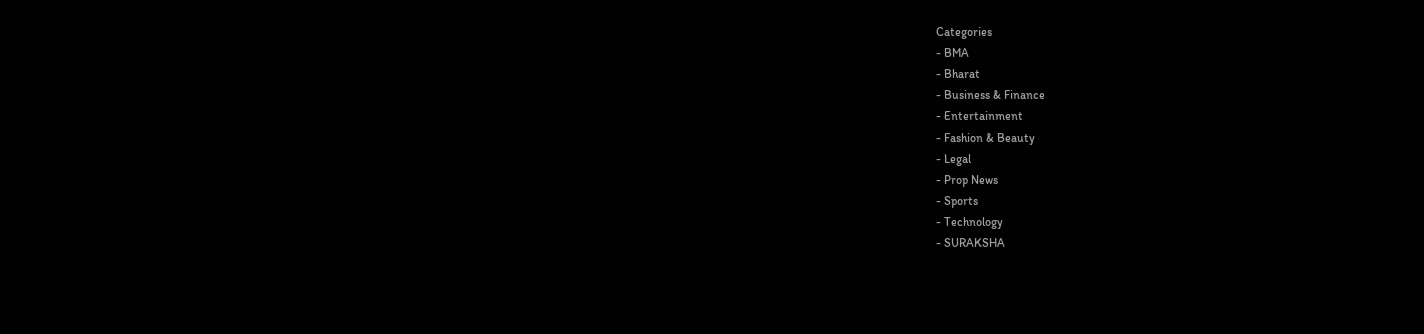Categories
- BMA
- Bharat
- Business & Finance
- Entertainment
- Fashion & Beauty
- Legal
- Prop News
- Sports
- Technology
- SURAKSHA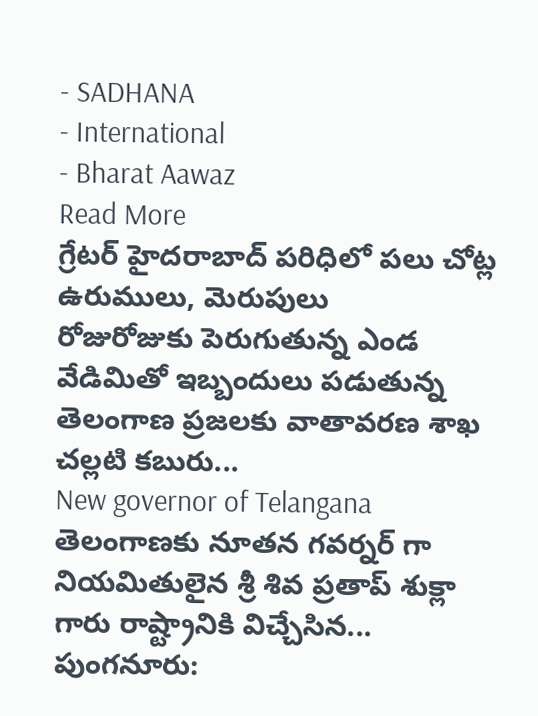- SADHANA
- International
- Bharat Aawaz
Read More
గ్రేటర్ హైదరాబాద్ పరిధిలో పలు చోట్ల ఉరుములు, మెరుపులు
రోజురోజుకు పెరుగుతున్న ఎండ వేడిమితో ఇబ్బందులు పడుతున్న తెలంగాణ ప్రజలకు వాతావరణ శాఖ చల్లటి కబురు...
New governor of Telangana
తెలంగాణకు నూతన గవర్నర్ గా నియమితులైన శ్రీ శివ ప్రతాప్ శుక్లా గారు రాష్ట్రానికి విచ్చేసిన...
పుంగనూరు: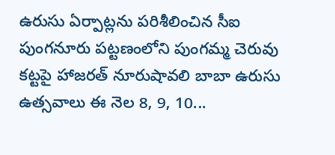ఉరుసు ఏర్పాట్లను పరిశీలించిన సీఐ
పుంగనూరు పట్టణంలోని పుంగమ్మ చెరువు కట్టపై హాజరత్ నూరుషావలి బాబా ఉరుసు ఉత్సవాలు ఈ నెల 8, 9, 10...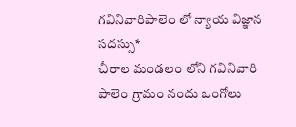గవినివారిపాలెం లో న్యాయ విజ్ఞాన సదస్సు*
చీరాల మండలం లోని గవినివారి పాలెం గ్రామం నందు ఒంగోలు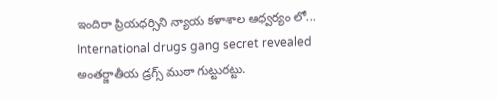ఇందిరా ప్రియధర్సిని న్యాయ కళాశాల ఆధ్వర్యం లో...
International drugs gang secret revealed
అంతర్జాతీయ డ్రగ్స్ ముఠా గుట్టురట్టు.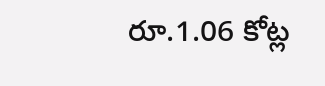రూ.1.06 కోట్ల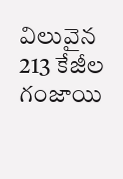విలువైన 213 కేజీల గంజాయి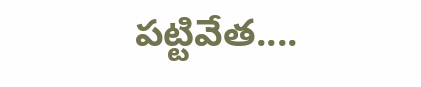పట్టివేత....